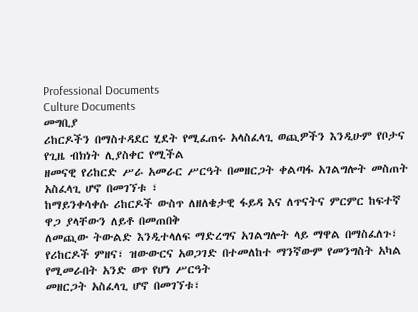Professional Documents
Culture Documents
መግቢያ
ሪከርዶችን በማስተዳደር ሂደት የሚፈጠሩ አላስፈላጊ ወጪዎችን እንዲሁም የቦታና የጊዜ ብክነት ሊያስቀር የሚችል
ዘመናዊ የሪከርድ ሥራ አመራር ሥርዓት በመዘርጋት ቀልጣፋ አገልግሎት መስጠት አስፈላጊ ሆኖ በመገኘቱ ፣
ከማይንቀሳቀሱ ሪከርዶች ውስጥ ለዘለቄታዊ ፋይዳ እና ለጥናትና ምርምር ከፍተኛ ዋጋ ያላቸውን ለይቶ በመጠበቅ
ለመጪው ትውልድ እንዲተላለፍ ማድረግና አገልግሎት ላይ ማዋል በማስፈለጉ፣
የሪከርዶች ምዘና፣ ዝውውርና አወጋገድ በተመለከተ ማንኛውም የመንግስት አካል የሚመራበት አንድ ወጥ የሆነ ሥርዓት
መዘርጋት አስፈላጊ ሆኖ በመገኘቱ፣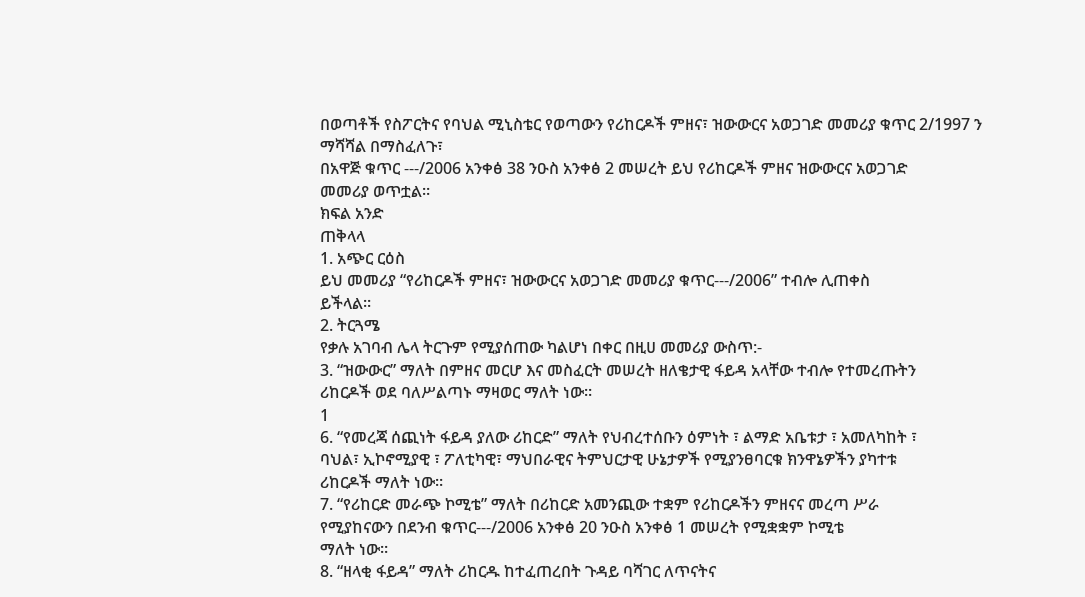በወጣቶች የስፖርትና የባህል ሚኒስቴር የወጣውን የሪከርዶች ምዘና፣ ዝውውርና አወጋገድ መመሪያ ቁጥር 2/1997 ን
ማሻሻል በማስፈለጉ፣
በአዋጅ ቁጥር ---/2006 አንቀፅ 38 ንዑስ አንቀፅ 2 መሠረት ይህ የሪከርዶች ምዘና ዝውውርና አወጋገድ
መመሪያ ወጥቷል።
ክፍል አንድ
ጠቅላላ
1. አጭር ርዕስ
ይህ መመሪያ “የሪከርዶች ምዘና፣ ዝውውርና አወጋገድ መመሪያ ቁጥር---/2006” ተብሎ ሊጠቀስ
ይችላል።
2. ትርጓሜ
የቃሉ አገባብ ሌላ ትርጉም የሚያሰጠው ካልሆነ በቀር በዚሀ መመሪያ ውስጥ:-
3. “ዝውውር” ማለት በምዘና መርሆ እና መስፈርት መሠረት ዘለቄታዊ ፋይዳ አላቸው ተብሎ የተመረጡትን
ሪከርዶች ወደ ባለሥልጣኑ ማዛወር ማለት ነው።
1
6. “የመረጃ ሰጪነት ፋይዳ ያለው ሪከርድ” ማለት የህብረተሰቡን ዕምነት ፣ ልማድ አቤቱታ ፣ አመለካከት ፣
ባህል፣ ኢኮኖሚያዊ ፣ ፖለቲካዊ፣ ማህበራዊና ትምህርታዊ ሁኔታዎች የሚያንፀባርቁ ክንዋኔዎችን ያካተቱ
ሪከርዶች ማለት ነው።
7. “የሪከርድ መራጭ ኮሚቴ” ማለት በሪከርድ አመንጪው ተቋም የሪከርዶችን ምዘናና መረጣ ሥራ
የሚያከናውን በደንብ ቁጥር---/2006 አንቀፅ 20 ንዑስ አንቀፅ 1 መሠረት የሚቋቋም ኮሚቴ
ማለት ነው።
8. “ዘላቂ ፋይዳ” ማለት ሪከርዱ ከተፈጠረበት ጉዳይ ባሻገር ለጥናትና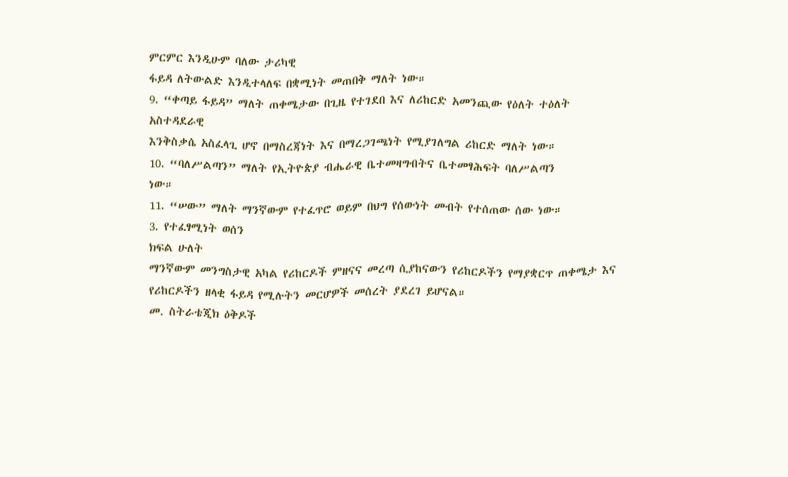ምርምር እንዲሁም ባለው ታሪካዊ
ፋይዳ ለትውልድ እንዲተላለፍ በቋሚነት መጠበቅ ማለት ነው።
9. “ቀጣይ ፋይዳ” ማለት ጠቀሜታው በጊዜ የተገደበ እና ለሪከርድ አመንጪው የዕለት ተዕለት አስተዳደራዊ
እንቅስቃሴ አስፈላጊ ሆኖ በማስረጃነት እና በማረጋገጫነት የሚያገለግል ሪከርድ ማለት ነው።
10. “ባለሥልጣን” ማለት የኢትዮጵያ ብሔራዊ ቤተመዛግብትና ቤተመፃሕፍት ባለሥልጣን
ነው።
11. “ሠው” ማለት ማንኛውም የተፈጥሮ ወይም በህግ የሰውነት መብት የተሰጠው ሰው ነው።
3. የተፈፃሚነት ወሰን
ክፍል ሁለት
ማንኛውም መንግስታዊ አካል የሪከርዶች ምዘናና መረጣ ሲያከናውን የሪከርዶችን የማያቋርጥ ጠቀሜታ እና
የሪከርዶችን ዘላቂ ፋይዳ የሚሉትን መርሆዎች መሰረት ያደረገ ይሆናል።
መ. ስትራቴጂክ ዕቅዶች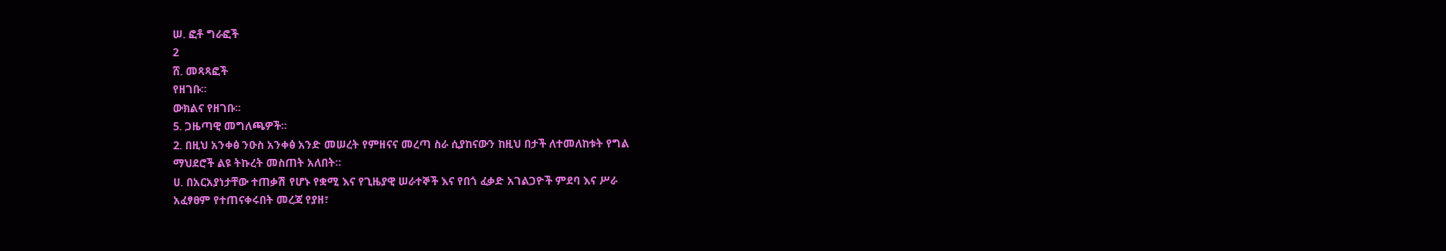ሠ. ፎቶ ግራፎች
2
ሸ. መጻጻፎች
የዘገቡ፡፡
ውክልና የዘገቡ፡፡
5. ጋዜጣዊ መግለጫዎች፡፡
2. በዚህ አንቀፅ ንዑስ አንቀፅ አንድ መሠረት የምዘናና መረጣ ስራ ሲያከናውን ከዚህ በታች ለተመለከቱት የግል
ማህደሮች ልዩ ትኩረት መስጠት አለበት።
ሀ. በአርአያነታቸው ተጠቃሽ የሆኑ የቋሚ እና የጊዜያዊ ሠራተኞች እና የበጎ ፈቃድ አገልጋዮች ምደባ እና ሥራ
አፈፃፀም የተጠናቀሩበት መረጃ የያዘ፣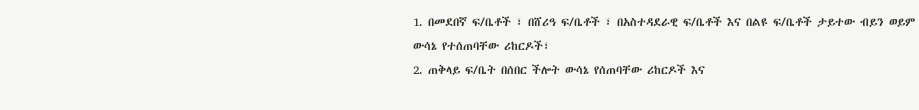1. በመደበኛ ፍ/ቤቶች ፣ በሸሪዓ ፍ/ቤቶች ፣ በአስተዳደራዊ ፍ/ቤቶች እና በልዩ ፍ/ቤቶች ታይተው ብይን ወይም
ውሳኔ የተሰጠባቸው ሪከርዶች፣
2. ጠቅላይ ፍ/ቤት በሰበር ችሎት ውሳኔ የሰጠባቸው ሪከርዶች እና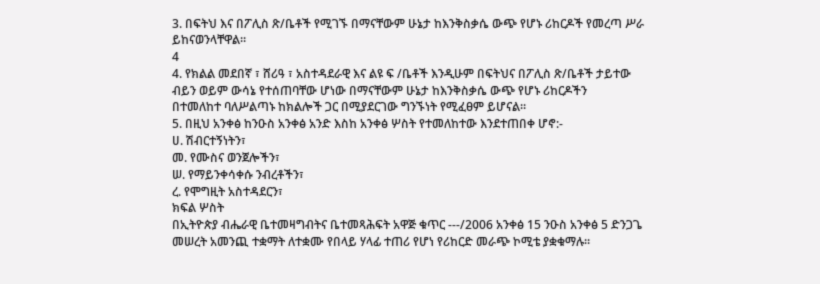3. በፍትህ እና በፖሊስ ጽ/ቤቶች የሚገኙ በማናቸውም ሁኔታ ከእንቅስቃሴ ውጭ የሆኑ ሪከርዶች የመረጣ ሥራ
ይከናወንላቸዋል።
4
4. የክልል መደበኛ ፣ ሸሪዓ ፣ አስተዳደራዊ እና ልዩ ፍ /ቤቶች እንዲሁም በፍትህና በፖሊስ ጽ/ቤቶች ታይተው
ብይን ወይም ውሳኔ የተሰጠባቸው ሆነው በማናቸውም ሁኔታ ከእንቅስቃሴ ውጭ የሆኑ ሪከርዶችን
በተመለከተ ባለሥልጣኑ ከክልሎች ጋር በሚያደርገው ግንኙነት የሚፈፀም ይሆናል።
5. በዚህ አንቀፅ ከንዑስ አንቀፅ አንድ እስከ አንቀፅ ሦስት የተመለከተው እንደተጠበቀ ሆኖ:-
ሀ. ሽብርተኝነትን፣
መ. የሙስና ወንጀሎችን፣
ሠ. የማይንቀሳቀሱ ንብረቶችን፣
ረ. የሞግዚት አስተዳደርን፣
ክፍል ሦስት
በኢትዮጵያ ብሔራዊ ቤተመዛግብትና ቤተመጻሕፍት አዋጅ ቁጥር ---/2006 አንቀፅ 15 ንዑስ አንቀፅ 5 ድንጋጌ
መሠረት አመንጪ ተቋማት ለተቋሙ የበላይ ሃላፊ ተጠሪ የሆነ የሪከርድ መራጭ ኮሚቴ ያቋቁማሉ።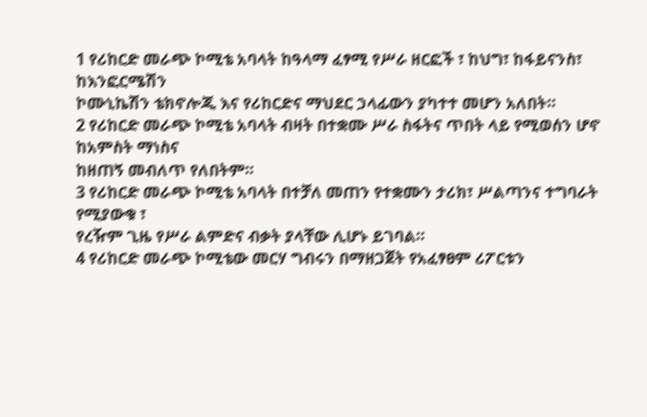1 የሪከርድ መራጭ ኮሚቴ አባላት ከዓላማ ፈፃሚ የሥራ ዘርፎች ፣ ከህግ፣ ከፋይናንስ፣ ከእንፎርሜሽን
ኮሙኒኬሽን ቴክኖሎጂ እና የሪከርድና ማህደር ኃላፊውን ያካተተ መሆን አለበት።
2 የሪከርድ መራጭ ኮሚቴ አባላት ብዛት በተቋሙ ሥራ ስፋትና ጥበት ላይ የሚወሰን ሆኖ ከአምስት ማነስና
ከዘጠኝ መብለጥ የለበትም።
3 የሪከርድ መራጭ ኮሚቴ አባላት በተቻለ መጠን የተቋሙን ታሪክ፣ ሥልጣንና ተግባራት የሚያውቁ ፣
የረዥም ጊዜ የሥራ ልምድና ብቃት ያላቸው ሊሆኑ ይገባል።
4 የሪከርድ መራጭ ኮሚቴው መርሃ ግብሩን በማዘጋጀት የአፈፃፀም ሪፖርቱን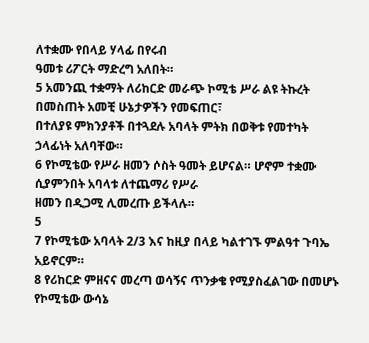ለተቋሙ የበላይ ሃላፊ በየሩብ
ዓመቱ ሪፖርት ማድረግ አለበት።
5 አመንጪ ተቋማት ለሪከርድ መራጭ ኮሚቴ ሥራ ልዩ ትኩረት በመስጠት አመቺ ሁኔታዎችን የመፍጠር፣
በተለያዩ ምክንያቶች በተጓደሉ አባላት ምትክ በወቅቱ የመተካት ኃላፊነት አለባቸው።
6 የኮሚቴው የሥራ ዘመን ሶስት ዓመት ይሆናል። ሆኖም ተቋሙ ሲያምንበት አባላቱ ለተጨማሪ የሥራ
ዘመን በዲጋሚ ሊመረጡ ይችላሉ።
5
7 የኮሚቴው አባላት 2/3 እና ከዚያ በላይ ካልተገኙ ምልዓተ ጉባኤ አይኖርም።
8 የሪከርድ ምዘናና መረጣ ወሳኝና ጥንቃቄ የሚያስፈልገው በመሆኑ የኮሚቴው ውሳኔ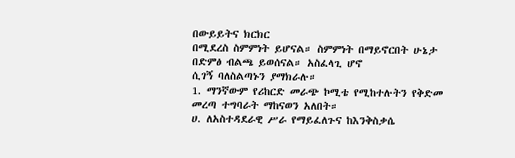በውይይትና ክርክር
በሚደረስ ስምምነት ይሆናል። ስምምነት በማይኖርበት ሁኔታ በድምፅ ብልጫ ይወሰናል። አስፈላጊ ሆኖ
ሲገኝ ባለስልጣኑን ያማክራሉ።
1. ማንኛውም የሪከርድ መራጭ ኮሚቴ የሚከተሉትን የቅድመ መረጣ ተግባራት ማከናወን አለበት።
ሀ. ለአስተዳደራዊ ሥራ የማይፈለጉና ከእንቅስቃሴ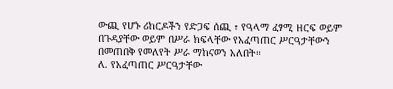ውጪ የሆኑ ሪከርዶችን የድጋፍ ሰጪ ፣ የዓላማ ፈፃሚ ዘርፍ ወይም
በጉዳያቸው ወይም በሥራ ክፍላቸው የአፈጣጠር ሥርዓታቸውን በመጠበቅ የመለየት ሥራ ማከናወን አለበት።
ለ. የአፈጣጠር ሥርዓታቸው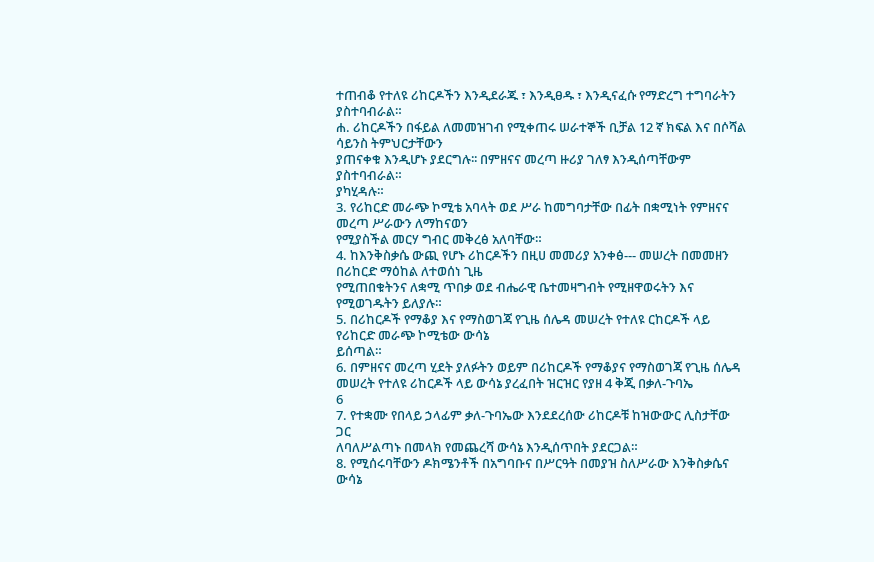ተጠብቆ የተለዩ ሪከርዶችን እንዲደራጁ ፣ እንዲፀዱ ፣ እንዲናፈሱ የማድረግ ተግባራትን
ያስተባብራል።
ሐ. ሪከርዶችን በፋይል ለመመዝገብ የሚቀጠሩ ሠራተኞች ቢቻል 12 ኛ ክፍል እና በሶሻል ሳይንስ ትምህርታቸውን
ያጠናቀቁ እንዲሆኑ ያደርግሉ፡፡ በምዘናና መረጣ ዙሪያ ገለፃ እንዲሰጣቸውም ያስተባብራል።
ያካሂዳሉ።
3. የሪከርድ መራጭ ኮሚቴ አባላት ወደ ሥራ ከመግባታቸው በፊት በቋሚነት የምዘናና መረጣ ሥራውን ለማከናወን
የሚያስችል መርሃ ግብር መቅረፅ አለባቸው።
4. ከእንቅስቃሴ ውጪ የሆኑ ሪከርዶችን በዚሀ መመሪያ አንቀፅ--- መሠረት በመመዘን በሪከርድ ማዕከል ለተወሰነ ጊዜ
የሚጠበቁትንና ለቋሚ ጥበቃ ወደ ብሔራዊ ቤተመዛግብት የሚዘዋወሩትን እና የሚወገዱትን ይለያሉ።
5. በሪከርዶች የማቆያ እና የማስወገጃ የጊዜ ሰሌዳ መሠረት የተለዩ ርከርዶች ላይ የሪከርድ መራጭ ኮሚቴው ውሳኔ
ይሰጣል።
6. በምዘናና መረጣ ሂደት ያለፉትን ወይም በሪከርዶች የማቆያና የማስወገጃ የጊዜ ሰሌዳ
መሠረት የተለዩ ሪከርዶች ላይ ውሳኔ ያረፈበት ዝርዝር የያዘ 4 ቅጂ በቃለ-ጉባኤ
6
7. የተቋሙ የበላይ ኃላፊም ቃለ-ጉባኤው እንደደረሰው ሪከርዶቹ ከዝውውር ሊስታቸው ጋር
ለባለሥልጣኑ በመላክ የመጨረሻ ውሳኔ እንዲሰጥበት ያደርጋል።
8. የሚሰሩባቸውን ዶክሜንቶች በአግባቡና በሥርዓት በመያዝ ስለሥራው እንቅስቃሴና ውሳኔ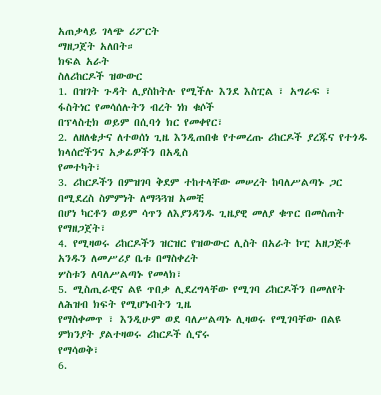አጠቃላይ ገላጭ ሪፖርት
ማዘጋጀት አለበት።
ክፍል አራት
ስለሪከርዶች ዝውውር
1. በዝገት ጉዳት ሊያስከትሉ የሚችሉ እንደ እስፒል ፣ አግራፍ ፣ ፋስትነር የመሳሰሉትን ብረት ነክ ቁሶች
በፕላስቲክ ወይም በሲባጎ ክር የመቀየር፣
2. ለዘለቄታና ለተወሰነ ጊዜ እንዲጠበቁ የተመረጡ ሪከርዶች ያረጁና የተጎዱ ክላሰሮችንና አቃፊዎችን በአዲስ
የመተካት፣
3. ሪከርዶችን በምዝገባ ቅደም ተከተላቸው መሠረት ከባለሥልጣኑ ጋር በሚደረስ ስምምነት ለማጓጓዝ አመቺ
በሆነ ካርቶን ወይም ሳጥን ለእያንዳንዱ ጊዜያዊ መለያ ቁጥር በመስጠት የማዘጋጀት፣
4. የሚዛወሩ ሪከርዶችን ዝርዝር የዝውውር ሊስት በአራት ኮፒ አዘጋጅቶ አንዱን ለመሥሪያ ቤቱ በማስቀረት
ሦስቱን ለባለሥልጣኑ የመላክ፣
5. ሚስጢራዊና ልዩ ጥበቃ ሊደረግላቸው የሚገባ ሪከርዶችን በመለየት ለሕዝብ ክፍት የሚሆኑበትን ጊዜ
የማስቀመጥ ፣ እንዲሁም ወደ ባለሥልጣኑ ሊዛወሩ የሚገባቸው በልዩ ምክንያት ያልተዛወሩ ሪከርዶች ሲኖሩ
የማሳወቅ፣
6.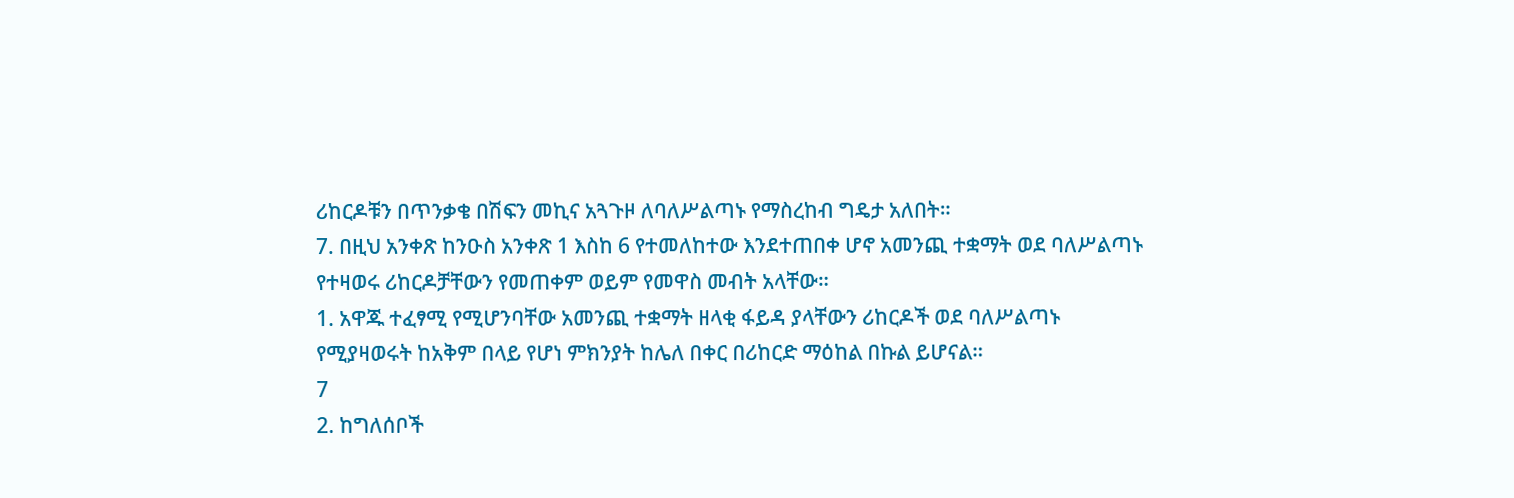ሪከርዶቹን በጥንቃቄ በሽፍን መኪና አጓጉዞ ለባለሥልጣኑ የማስረከብ ግዴታ አለበት።
7. በዚህ አንቀጽ ከንዑስ አንቀጽ 1 እስከ 6 የተመለከተው እንደተጠበቀ ሆኖ አመንጪ ተቋማት ወደ ባለሥልጣኑ
የተዛወሩ ሪከርዶቻቸውን የመጠቀም ወይም የመዋስ መብት አላቸው።
1. አዋጁ ተፈፃሚ የሚሆንባቸው አመንጪ ተቋማት ዘላቂ ፋይዳ ያላቸውን ሪከርዶች ወደ ባለሥልጣኑ
የሚያዛወሩት ከአቅም በላይ የሆነ ምክንያት ከሌለ በቀር በሪከርድ ማዕከል በኩል ይሆናል።
7
2. ከግለሰቦች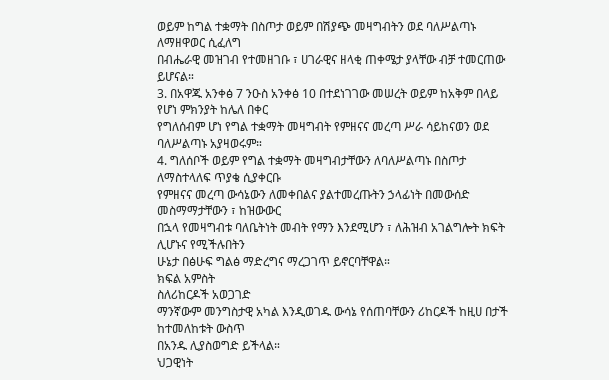ወይም ከግል ተቋማት በስጦታ ወይም በሽያጭ መዛግብትን ወደ ባለሥልጣኑ ለማዘዋወር ሲፈለግ
በብሔራዊ መዝገብ የተመዘገቡ ፣ ሀገራዊና ዘላቂ ጠቀሜታ ያላቸው ብቻ ተመርጠው ይሆናል።
3. በአዋጁ አንቀፅ 7 ንዑስ አንቀፅ 10 በተደነገገው መሠረት ወይም ከአቅም በላይ የሆነ ምክንያት ከሌለ በቀር
የግለሰብም ሆነ የግል ተቋማት መዛግብት የምዘናና መረጣ ሥራ ሳይከናወን ወደ ባለሥልጣኑ አያዛወሩም።
4. ግለሰቦች ወይም የግል ተቋማት መዛግብታቸውን ለባለሥልጣኑ በስጦታ ለማስተላለፍ ጥያቄ ሲያቀርቡ
የምዘናና መረጣ ውሳኔውን ለመቀበልና ያልተመረጡትን ኃላፊነት በመውሰድ መስማማታቸውን ፣ ከዝውውር
በኋላ የመዛግብቱ ባለቤትነት መብት የማን እንደሚሆን ፣ ለሕዝብ አገልግሎት ክፍት ሊሆኑና የሚችሉበትን
ሁኔታ በፅሁፍ ግልፅ ማድረግና ማረጋገጥ ይኖርባቸዋል።
ክፍል አምስት
ስለሪከርዶች አወጋገድ
ማንኛውም መንግስታዊ አካል እንዲወገዱ ውሳኔ የሰጠባቸውን ሪከርዶች ከዚሀ በታች ከተመለከቱት ውስጥ
በአንዱ ሊያስወግድ ይችላል።
ህጋዊነት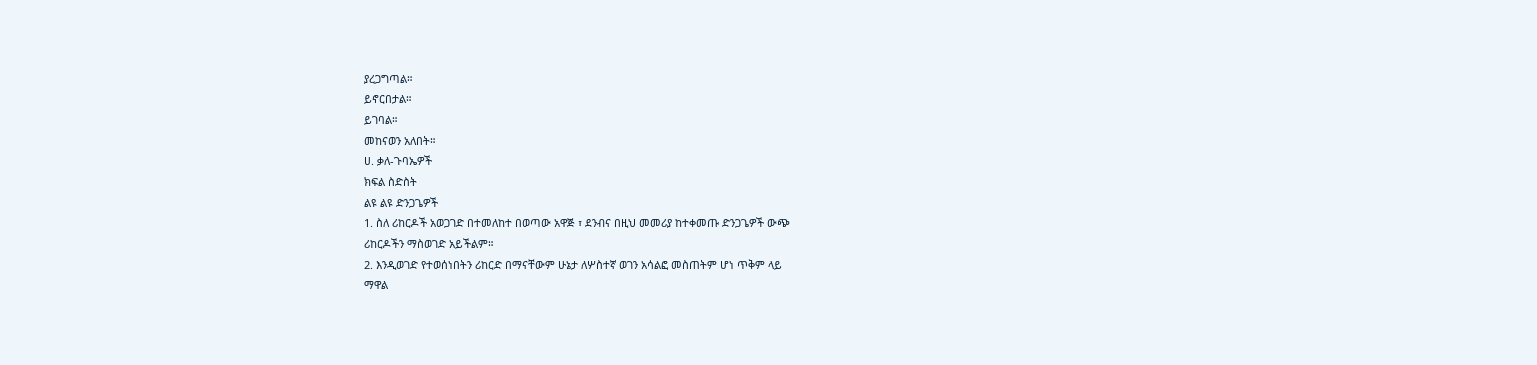ያረጋግጣል።
ይኖርበታል።
ይገባል።
መከናወን አለበት።
ሀ. ቃለ-ጉባኤዎች
ክፍል ስድስት
ልዩ ልዩ ድንጋጌዎች
1. ስለ ሪከርዶች አወጋገድ በተመለከተ በወጣው አዋጅ ፣ ደንብና በዚህ መመሪያ ከተቀመጡ ድንጋጌዎች ውጭ
ሪከርዶችን ማስወገድ አይችልም።
2. እንዲወገድ የተወሰነበትን ሪከርድ በማናቸውም ሁኔታ ለሦስተኛ ወገን አሳልፎ መስጠትም ሆነ ጥቅም ላይ
ማዋል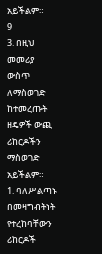አይችልም።
9
3. በዚህ መመሪያ ውስጥ ለማስወገድ ከተመረጡት ዘዴዎች ውጪ ሪከርዶችን ማስወገድ አይችልም።
1. ባለሥልጣኑ በመዛግብትነት የተረከባቸውን ሪከርዶች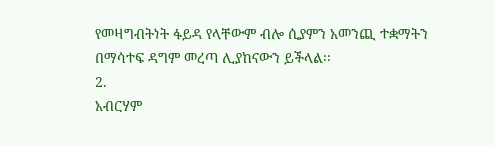የመዛግብትነት ፋይዳ የላቸውም ብሎ ሲያምን አመንጪ ተቋማትን
በማሳተፍ ዳግም መረጣ ሊያከናውን ይችላል፡፡
2.
አብርሃም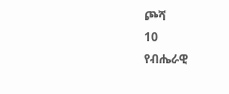ጮሻ
10
የብሔራዊ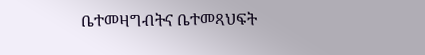ቤተመዛግብትና ቤተመጻህፍት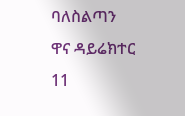ባለስልጣን
ዋና ዳይሬክተር
11